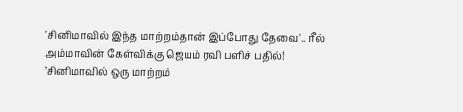'சினிமாவில் இந்த மாற்றம்தான் இப்போது தேவை'.. ரீல் அம்மாவின் கேள்விக்கு ஜெயம் ரவி பளிச் பதில்!
’சினிமாவில் ஒரு மாற்றம்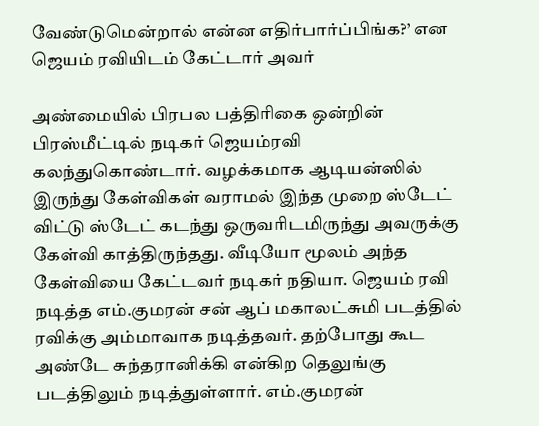வேண்டுமென்றால் என்ன எதிர்பார்ப்பிங்க?’ என ஜெயம் ரவியிடம் கேட்டார் அவர்

அண்மையில் பிரபல பத்திரிகை ஒன்றின் பிரஸ்மீட்டில் நடிகர் ஜெயம்ரவி கலந்துகொண்டார். வழக்கமாக ஆடியன்ஸில் இருந்து கேள்விகள் வராமல் இந்த முறை ஸ்டேட் விட்டு ஸ்டேட் கடந்து ஒருவரிடமிருந்து அவருக்கு கேள்வி காத்திருந்தது. வீடியோ மூலம் அந்த கேள்வியை கேட்டவர் நடிகர் நதியா. ஜெயம் ரவி நடித்த எம்.குமரன் சன் ஆப் மகாலட்சுமி படத்தில் ரவிக்கு அம்மாவாக நடித்தவர். தற்போது கூட அண்டே சுந்தரானிக்கி என்கிற தெலுங்கு படத்திலும் நடித்துள்ளார். எம்.குமரன்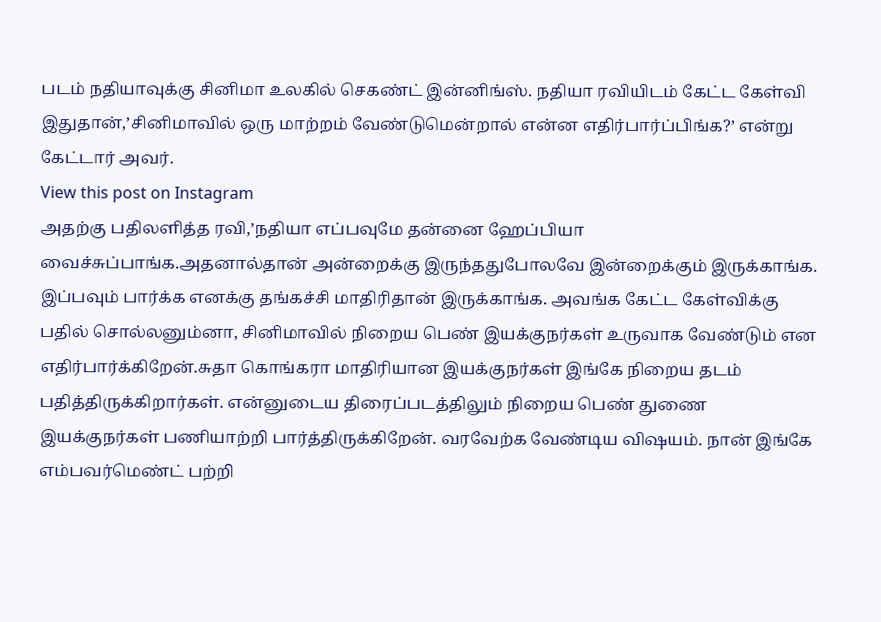படம் நதியாவுக்கு சினிமா உலகில் செகண்ட் இன்னிங்ஸ். நதியா ரவியிடம் கேட்ட கேள்வி இதுதான்,’சினிமாவில் ஒரு மாற்றம் வேண்டுமென்றால் என்ன எதிர்பார்ப்பிங்க?’ என்று கேட்டார் அவர்.
View this post on Instagram
அதற்கு பதிலளித்த ரவி,’நதியா எப்பவுமே தன்னை ஹேப்பியா வைச்சுப்பாங்க.அதனால்தான் அன்றைக்கு இருந்ததுபோலவே இன்றைக்கும் இருக்காங்க. இப்பவும் பார்க்க எனக்கு தங்கச்சி மாதிரிதான் இருக்காங்க. அவங்க கேட்ட கேள்விக்கு பதில் சொல்லனும்னா, சினிமாவில் நிறைய பெண் இயக்குநர்கள் உருவாக வேண்டும் என எதிர்பார்க்கிறேன்.சுதா கொங்கரா மாதிரியான இயக்குநர்கள் இங்கே நிறைய தடம் பதித்திருக்கிறார்கள். என்னுடைய திரைப்படத்திலும் நிறைய பெண் துணை இயக்குநர்கள் பணியாற்றி பார்த்திருக்கிறேன். வரவேற்க வேண்டிய விஷயம். நான் இங்கே எம்பவர்மெண்ட் பற்றி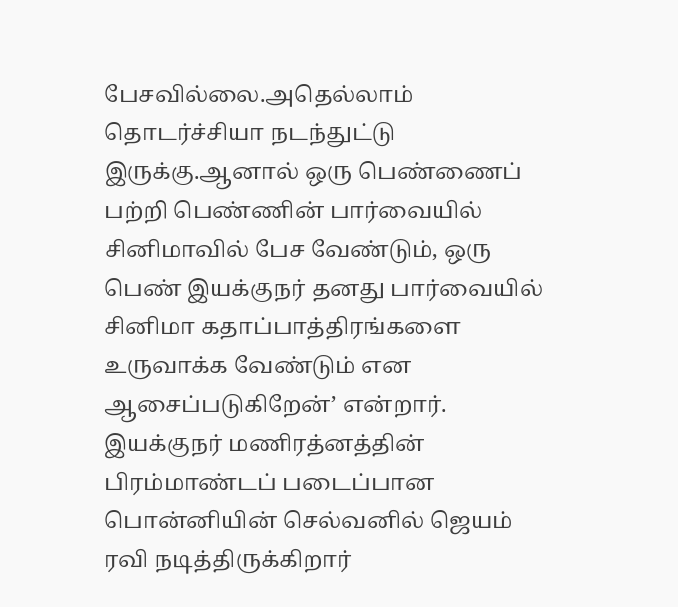பேசவில்லை.அதெல்லாம் தொடர்ச்சியா நடந்துட்டு இருக்கு.ஆனால் ஒரு பெண்ணைப் பற்றி பெண்ணின் பார்வையில் சினிமாவில் பேச வேண்டும், ஒரு பெண் இயக்குநர் தனது பார்வையில் சினிமா கதாப்பாத்திரங்களை உருவாக்க வேண்டும் என ஆசைப்படுகிறேன்’ என்றார்.
இயக்குநர் மணிரத்னத்தின் பிரம்மாண்டப் படைப்பான பொன்னியின் செல்வனில் ஜெயம் ரவி நடித்திருக்கிறார்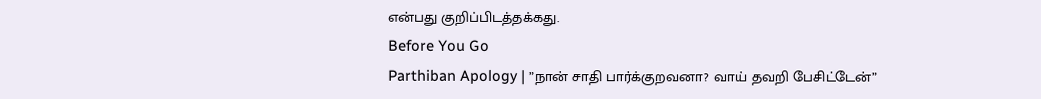என்பது குறிப்பிடத்தக்கது.
Before You Go
Parthiban Apology | ”நான் சாதி பார்க்குறவனா? வாய் தவறி பேசிட்டேன்”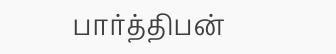பார்த்திபன்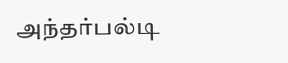அந்தர்பல்டி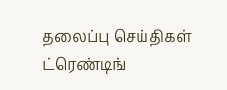தலைப்பு செய்திகள்
ட்ரெண்டிங்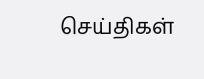செய்திகள்